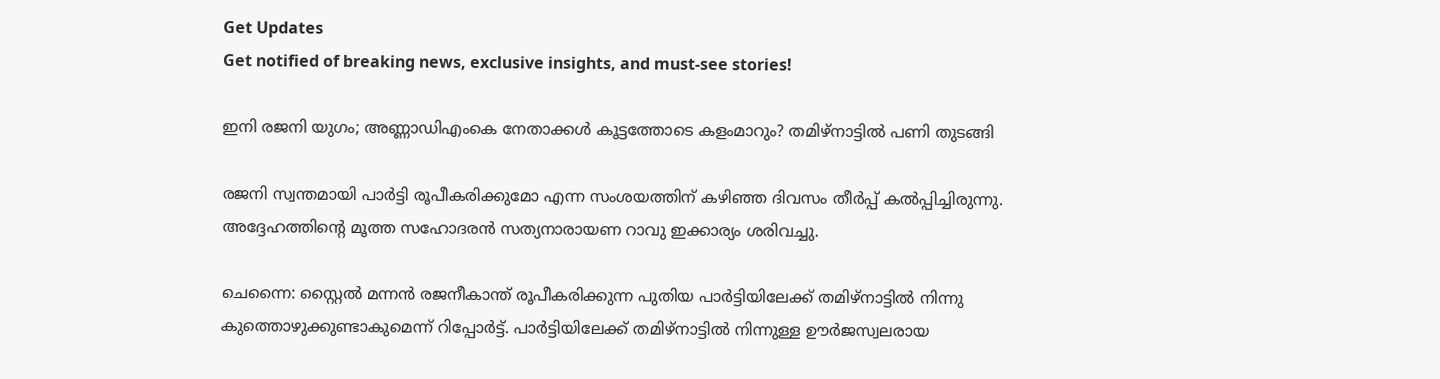Get Updates
Get notified of breaking news, exclusive insights, and must-see stories!

ഇനി രജനി യുഗം; അണ്ണാഡിഎംകെ നേതാക്കള്‍ കൂട്ടത്തോടെ കളംമാറും? തമിഴ്‌നാട്ടില്‍ പണി തുടങ്ങി

രജനി സ്വന്തമായി പാര്‍ട്ടി രൂപീകരിക്കുമോ എന്ന സംശയത്തിന് കഴിഞ്ഞ ദിവസം തീര്‍പ്പ് കല്‍പ്പിച്ചിരുന്നു. അദ്ദേഹത്തിന്റെ മൂത്ത സഹോദരന്‍ സത്യനാരായണ റാവു ഇക്കാര്യം ശരിവച്ചു.

ചെന്നൈ: സ്റ്റൈല്‍ മന്നന്‍ രജനീകാന്ത് രൂപീകരിക്കുന്ന പുതിയ പാര്‍ട്ടിയിലേക്ക് തമിഴ്‌നാട്ടില്‍ നിന്നു കുത്തൊഴുക്കുണ്ടാകുമെന്ന് റിപ്പോര്‍ട്ട്. പാര്‍ട്ടിയിലേക്ക് തമിഴ്‌നാട്ടില്‍ നിന്നുള്ള ഊര്‍ജസ്വലരായ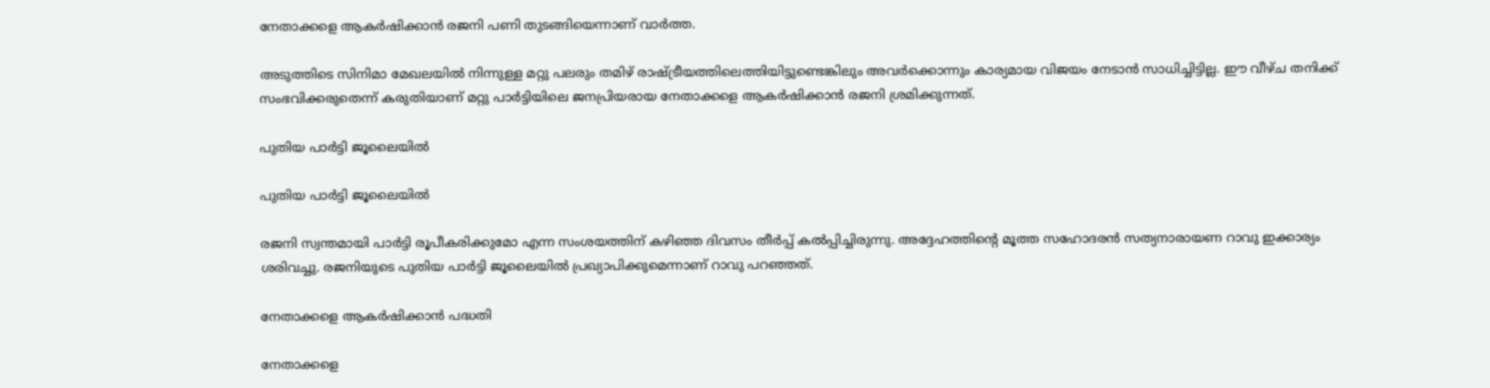നേതാക്കളെ ആകര്‍ഷിക്കാന്‍ രജനി പണി തുടങ്ങിയെന്നാണ് വാര്‍ത്ത.

അടുത്തിടെ സിനിമാ മേഖലയില്‍ നിന്നുള്ള മറ്റു പലരും തമിഴ് രാഷ്ട്രീയത്തിലെത്തിയിട്ടുണ്ടെങ്കിലും അവര്‍ക്കൊന്നും കാര്യമായ വിജയം നേടാന്‍ സാധിച്ചിട്ടില്ല. ഈ വീഴ്ച തനിക്ക് സംഭവിക്കരുതെന്ന് കരുതിയാണ് മറ്റു പാര്‍ട്ടിയിലെ ജനപ്രിയരായ നേതാക്കളെ ആകര്‍ഷിക്കാന്‍ രജനി ശ്രമിക്കുന്നത്.

പുതിയ പാര്‍ട്ടി ജൂലൈയില്‍

പുതിയ പാര്‍ട്ടി ജൂലൈയില്‍

രജനി സ്വന്തമായി പാര്‍ട്ടി രൂപീകരിക്കുമോ എന്ന സംശയത്തിന് കഴിഞ്ഞ ദിവസം തീര്‍പ്പ് കല്‍പ്പിച്ചിരുന്നു. അദ്ദേഹത്തിന്റെ മൂത്ത സഹോദരന്‍ സത്യനാരായണ റാവു ഇക്കാര്യം ശരിവച്ചു. രജനിയുടെ പുതിയ പാര്‍ട്ടി ജൂലൈയില്‍ പ്രഖ്യാപിക്കുമെന്നാണ് റാവു പറഞ്ഞത്.

നേതാക്കളെ ആകര്‍ഷിക്കാന്‍ പദ്ധതി

നേതാക്കളെ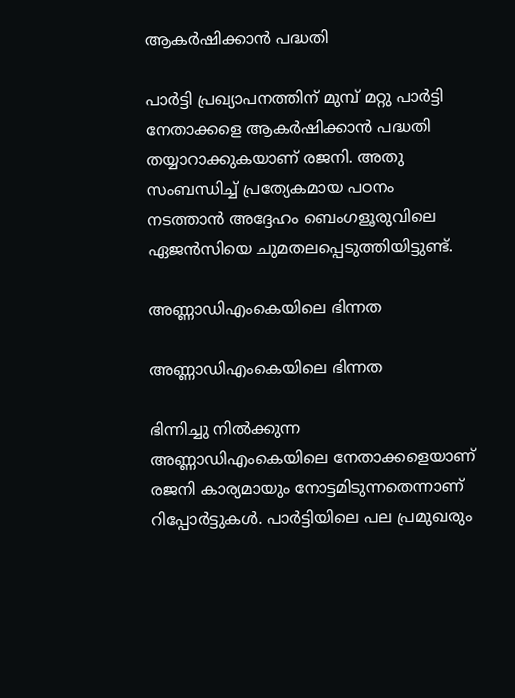ആകര്‍ഷിക്കാന്‍ പദ്ധതി

പാര്‍ട്ടി പ്രഖ്യാപനത്തിന് മുമ്പ് മറ്റു പാര്‍ട്ടി നേതാക്കളെ ആകര്‍ഷിക്കാന്‍ പദ്ധതി തയ്യാറാക്കുകയാണ് രജനി. അതു സംബന്ധിച്ച് പ്രത്യേകമായ പഠനം നടത്താന്‍ അദ്ദേഹം ബെംഗളൂരുവിലെ ഏജന്‍സിയെ ചുമതലപ്പെടുത്തിയിട്ടുണ്ട്.

അണ്ണാഡിഎംകെയിലെ ഭിന്നത

അണ്ണാഡിഎംകെയിലെ ഭിന്നത

ഭിന്നിച്ചു നില്‍ക്കുന്ന അണ്ണാഡിഎംകെയിലെ നേതാക്കളെയാണ് രജനി കാര്യമായും നോട്ടമിടുന്നതെന്നാണ് റിപ്പോര്‍ട്ടുകള്‍. പാര്‍ട്ടിയിലെ പല പ്രമുഖരും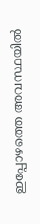ഇപ്പോഴത്തെ അവസ്ഥയില്‍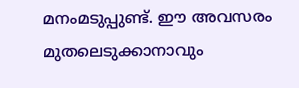മനംമടുപ്പുണ്ട്. ഈ അവസരം മുതലെടുക്കാനാവും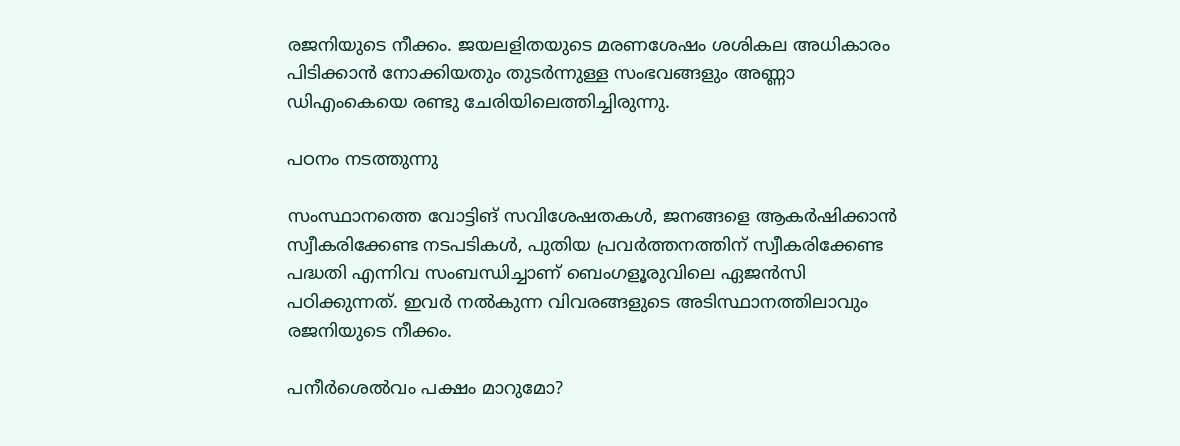രജനിയുടെ നീക്കം. ജയലളിതയുടെ മരണശേഷം ശശികല അധികാരം പിടിക്കാന്‍ നോക്കിയതും തുടര്‍ന്നുള്ള സംഭവങ്ങളും അണ്ണാ ഡിഎംകെയെ രണ്ടു ചേരിയിലെത്തിച്ചിരുന്നു.

പഠനം നടത്തുന്നു

സംസ്ഥാനത്തെ വോട്ടിങ് സവിശേഷതകള്‍, ജനങ്ങളെ ആകര്‍ഷിക്കാന്‍ സ്വീകരിക്കേണ്ട നടപടികള്‍, പുതിയ പ്രവര്‍ത്തനത്തിന് സ്വീകരിക്കേണ്ട പദ്ധതി എന്നിവ സംബന്ധിച്ചാണ് ബെംഗളൂരുവിലെ ഏജന്‍സി പഠിക്കുന്നത്. ഇവര്‍ നല്‍കുന്ന വിവരങ്ങളുടെ അടിസ്ഥാനത്തിലാവും രജനിയുടെ നീക്കം.

പനീര്‍ശെല്‍വം പക്ഷം മാറുമോ?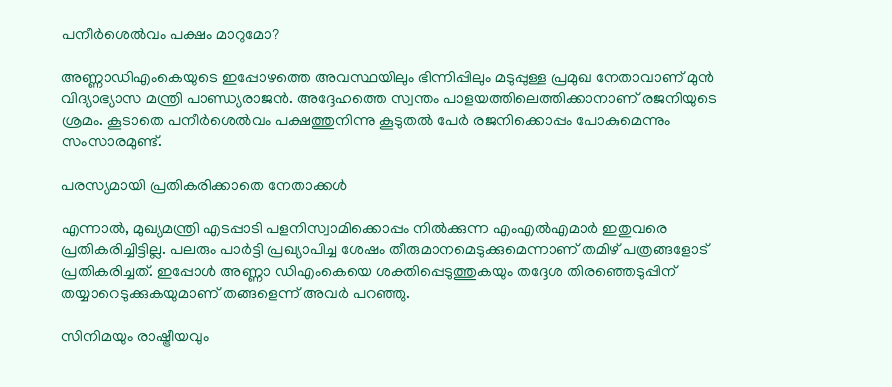പനീര്‍ശെല്‍വം പക്ഷം മാറുമോ?

അണ്ണാഡിഎംകെയുടെ ഇപ്പോഴത്തെ അവസ്ഥയിലും ഭിന്നിപ്പിലും മടുപ്പുള്ള പ്രമുഖ നേതാവാണ് മുന്‍ വിദ്യാഭ്യാസ മന്ത്രി പാണ്ഡ്യരാജന്‍. അദ്ദേഹത്തെ സ്വന്തം പാളയത്തിലെത്തിക്കാനാണ് രജനിയുടെ ശ്രമം. കൂടാതെ പനീര്‍ശെല്‍വം പക്ഷത്തുനിന്നു കൂടുതല്‍ പേര്‍ രജനിക്കൊപ്പം പോകുമെന്നും സംസാരമുണ്ട്.

പരസ്യമായി പ്രതികരിക്കാതെ നേതാക്കള്‍

എന്നാല്‍, മുഖ്യമന്ത്രി എടപ്പാടി പളനിസ്വാമിക്കൊപ്പം നില്‍ക്കുന്ന എംഎല്‍എമാര്‍ ഇതുവരെ പ്രതികരിച്ചിട്ടില്ല. പലരും പാര്‍ട്ടി പ്രഖ്യാപിച്ച ശേഷം തീരുമാനമെടുക്കുമെന്നാണ് തമിഴ് പത്രങ്ങളോട് പ്രതികരിച്ചത്. ഇപ്പോള്‍ അണ്ണാ ഡിഎംകെയെ ശക്തിപ്പെടുത്തുകയും തദ്ദേശ തിരഞ്ഞെടുപ്പിന് തയ്യാറെടുക്കുകയുമാണ് തങ്ങളെന്ന് അവര്‍ പറഞ്ഞു.

സിനിമയും രാഷ്ട്രീയവും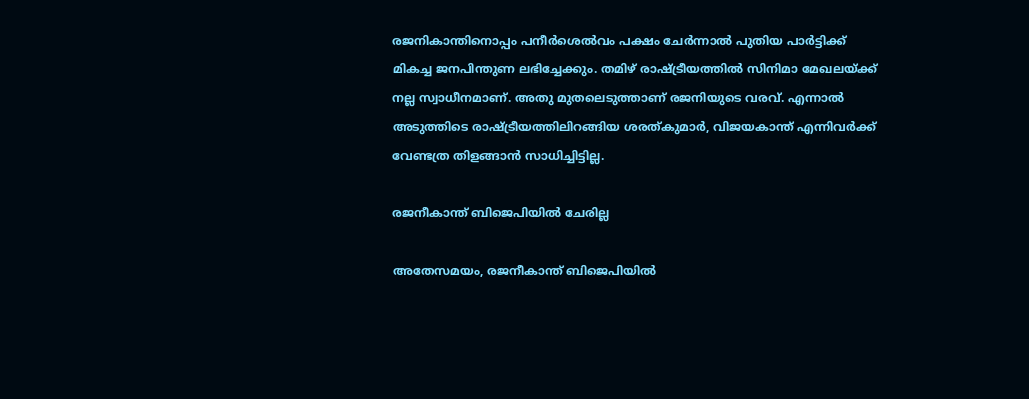രജനികാന്തിനൊപ്പം പനീര്‍ശെല്‍വം പക്ഷം ചേര്‍ന്നാല്‍ പുതിയ പാര്‍ട്ടിക്ക് മികച്ച ജനപിന്തുണ ലഭിച്ചേക്കും. തമിഴ് രാഷ്ട്രീയത്തില്‍ സിനിമാ മേഖലയ്ക്ക് നല്ല സ്വാധീനമാണ്. അതു മുതലെടുത്താണ് രജനിയുടെ വരവ്. എന്നാല്‍ അടുത്തിടെ രാഷ്ട്രീയത്തിലിറങ്ങിയ ശരത്കുമാര്‍, വിജയകാന്ത് എന്നിവര്‍ക്ക് വേണ്ടത്ര തിളങ്ങാന്‍ സാധിച്ചിട്ടില്ല.

രജനീകാന്ത് ബിജെപിയില്‍ ചേരില്ല

അതേസമയം, രജനീകാന്ത് ബിജെപിയില്‍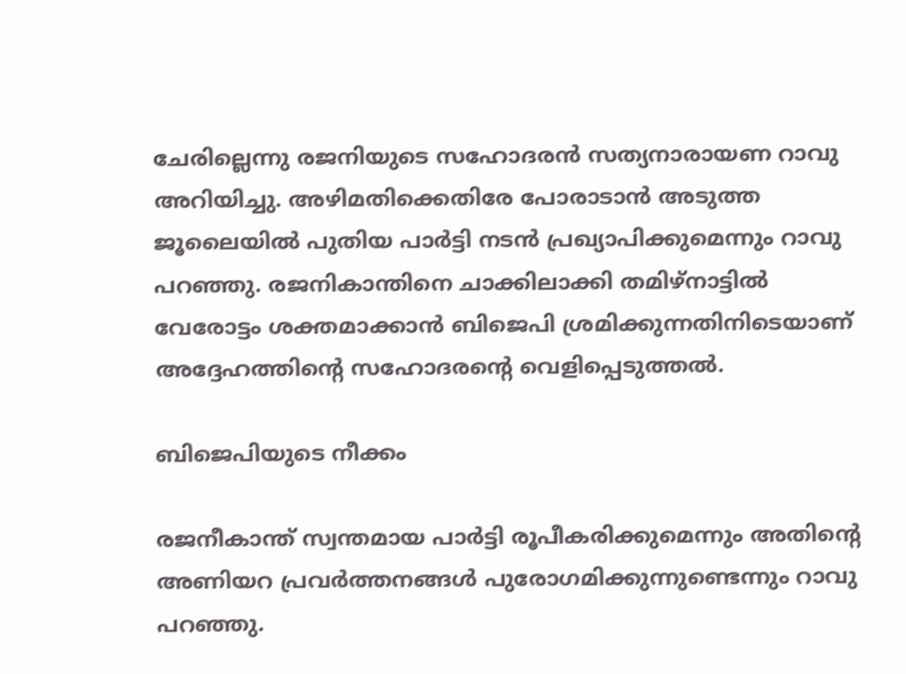ചേരില്ലെന്നു രജനിയുടെ സഹോദരന്‍ സത്യനാരായണ റാവു അറിയിച്ചു. അഴിമതിക്കെതിരേ പോരാടാന്‍ അടുത്ത ജൂലൈയില്‍ പുതിയ പാര്‍ട്ടി നടന്‍ പ്രഖ്യാപിക്കുമെന്നും റാവു പറഞ്ഞു. രജനികാന്തിനെ ചാക്കിലാക്കി തമിഴ്നാട്ടില്‍ വേരോട്ടം ശക്തമാക്കാന്‍ ബിജെപി ശ്രമിക്കുന്നതിനിടെയാണ് അദ്ദേഹത്തിന്റെ സഹോദരന്റെ വെളിപ്പെടുത്തല്‍.

ബിജെപിയുടെ നീക്കം

രജനീകാന്ത് സ്വന്തമായ പാര്‍ട്ടി രൂപീകരിക്കുമെന്നും അതിന്റെ അണിയറ പ്രവര്‍ത്തനങ്ങള്‍ പുരോഗമിക്കുന്നുണ്ടെന്നും റാവു പറഞ്ഞു.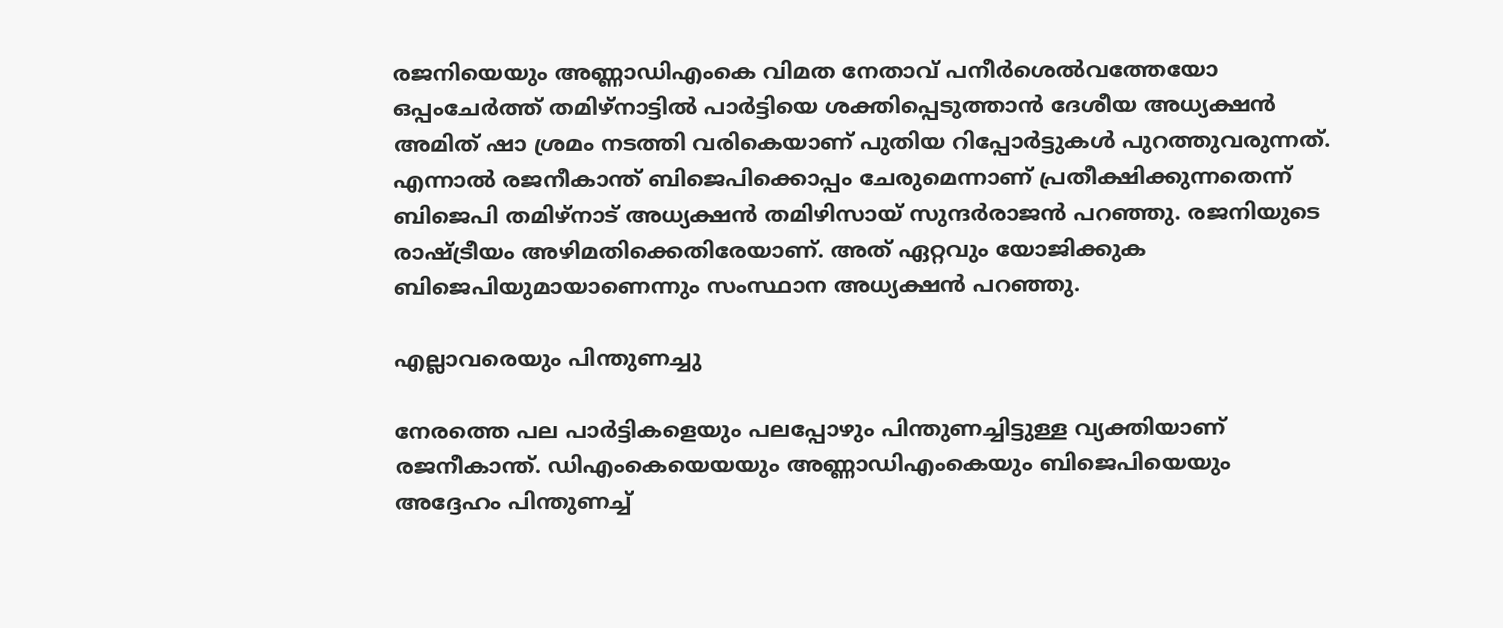രജനിയെയും അണ്ണാഡിഎംകെ വിമത നേതാവ് പനീര്‍ശെല്‍വത്തേയോ ഒപ്പംചേര്‍ത്ത് തമിഴ്നാട്ടില്‍ പാര്‍ട്ടിയെ ശക്തിപ്പെടുത്താന്‍ ദേശീയ അധ്യക്ഷന്‍ അമിത് ഷാ ശ്രമം നടത്തി വരികെയാണ് പുതിയ റിപ്പോര്‍ട്ടുകള്‍ പുറത്തുവരുന്നത്. എന്നാല്‍ രജനീകാന്ത് ബിജെപിക്കൊപ്പം ചേരുമെന്നാണ് പ്രതീക്ഷിക്കുന്നതെന്ന് ബിജെപി തമിഴ്നാട് അധ്യക്ഷന്‍ തമിഴിസായ് സുന്ദര്‍രാജന്‍ പറഞ്ഞു. രജനിയുടെ രാഷ്ട്രീയം അഴിമതിക്കെതിരേയാണ്. അത് ഏറ്റവും യോജിക്കുക ബിജെപിയുമായാണെന്നും സംസ്ഥാന അധ്യക്ഷന്‍ പറഞ്ഞു.

എല്ലാവരെയും പിന്തുണച്ചു

നേരത്തെ പല പാര്‍ട്ടികളെയും പലപ്പോഴും പിന്തുണച്ചിട്ടുള്ള വ്യക്തിയാണ് രജനീകാന്ത്. ഡിഎംകെയെയയും അണ്ണാഡിഎംകെയും ബിജെപിയെയും അദ്ദേഹം പിന്തുണച്ച്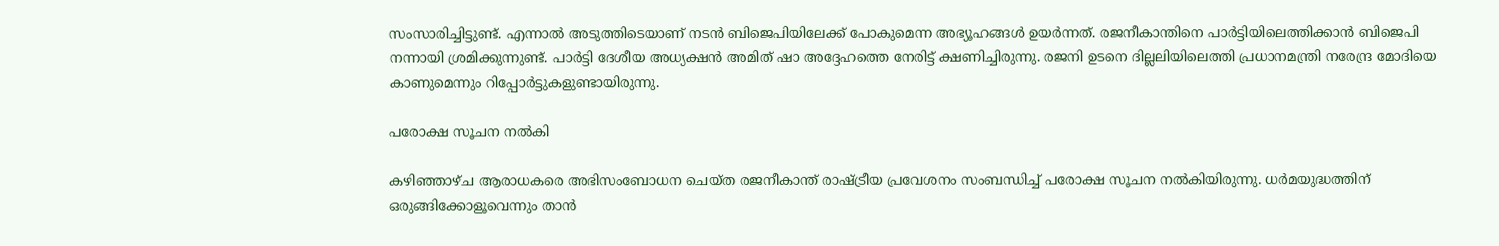സംസാരിച്ചിട്ടുണ്ട്. എന്നാല്‍ അടുത്തിടെയാണ് നടന്‍ ബിജെപിയിലേക്ക് പോകുമെന്ന അഭ്യൂഹങ്ങള്‍ ഉയര്‍ന്നത്. രജനീകാന്തിനെ പാര്‍ട്ടിയിലെത്തിക്കാന്‍ ബിജെപി നന്നായി ശ്രമിക്കുന്നുണ്ട്. പാര്‍ട്ടി ദേശീയ അധ്യക്ഷന്‍ അമിത് ഷാ അദ്ദേഹത്തെ നേരിട്ട് ക്ഷണിച്ചിരുന്നു. രജനി ഉടനെ ദില്ലലിയിലെത്തി പ്രധാനമന്ത്രി നരേന്ദ്ര മോദിയെ കാണുമെന്നും റിപ്പോര്‍ട്ടുകളുണ്ടായിരുന്നു.

പരോക്ഷ സൂചന നല്‍കി

കഴിഞ്ഞാഴ്ച ആരാധകരെ അഭിസംബോധന ചെയ്ത രജനീകാന്ത് രാഷ്ട്രീയ പ്രവേശനം സംബന്ധിച്ച് പരോക്ഷ സൂചന നല്‍കിയിരുന്നു. ധര്‍മയുദ്ധത്തിന് ഒരുങ്ങിക്കോളൂവെന്നും താന്‍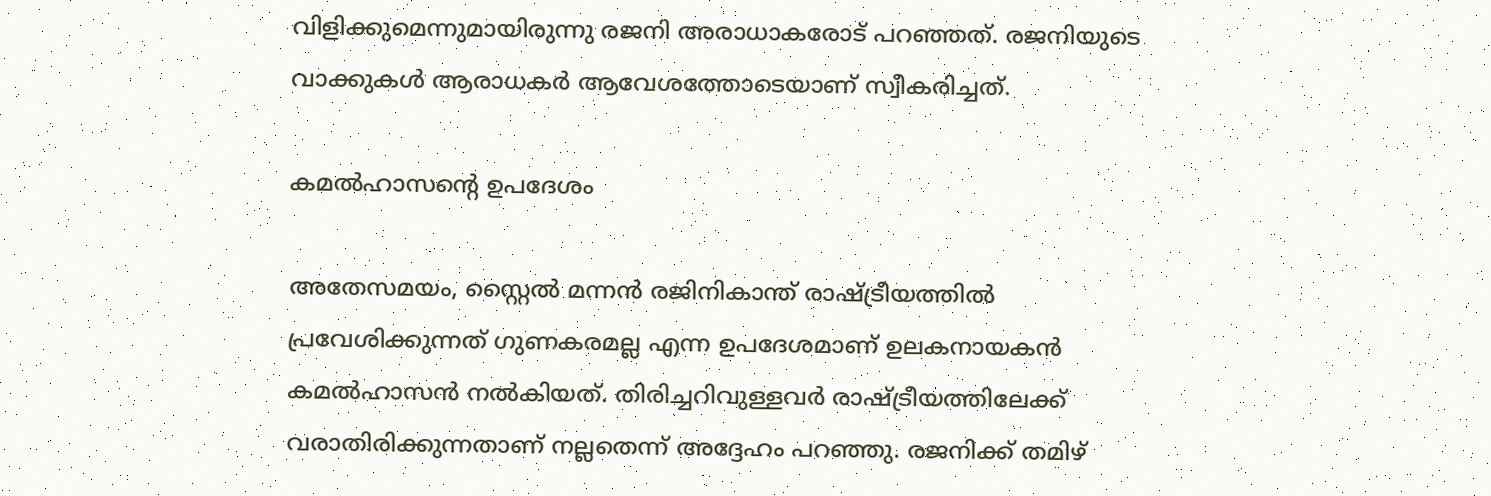വിളിക്കുമെന്നുമായിരുന്നു രജനി അരാധാകരോട് പറഞ്ഞത്. രജനിയുടെ വാക്കുകള്‍ ആരാധകര്‍ ആവേശത്തോടെയാണ് സ്വീകരിച്ചത്.

കമല്‍ഹാസന്റെ ഉപദേശം

അതേസമയം, സ്റ്റൈല്‍ മന്നന്‍ രജിനികാന്ത് രാഷ്ട്രീയത്തില്‍ പ്രവേശിക്കുന്നത് ഗുണകരമല്ല എന്ന ഉപദേശമാണ് ഉലകനായകന്‍ കമല്‍ഹാസന്‍ നല്‍കിയത്. തിരിച്ചറിവുള്ളവര്‍ രാഷ്ട്രീയത്തിലേക്ക് വരാതിരിക്കുന്നതാണ് നല്ലതെന്ന് അദ്ദേഹം പറഞ്ഞു. രജനിക്ക് തമിഴ്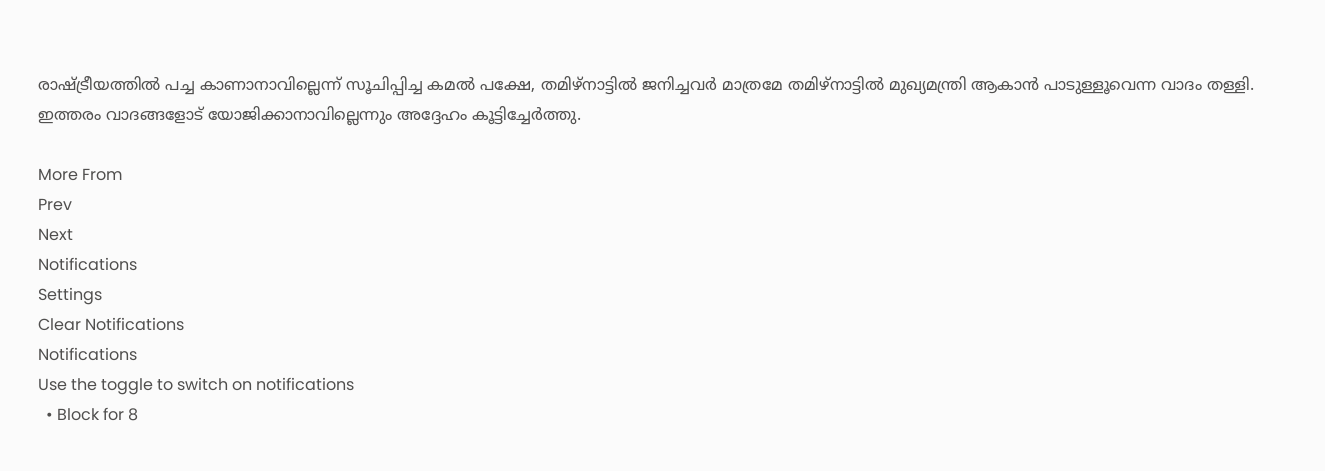രാഷ്ട്രീയത്തില്‍ പച്ച കാണാനാവില്ലെന്ന് സൂചിപ്പിച്ച കമല്‍ പക്ഷേ, തമിഴ്‌നാട്ടില്‍ ജനിച്ചവര്‍ മാത്രമേ തമിഴ്‌നാട്ടില്‍ മുഖ്യമന്ത്രി ആകാന്‍ പാടുള്ളൂവെന്ന വാദം തള്ളി. ഇത്തരം വാദങ്ങളോട് യോജിക്കാനാവില്ലെന്നും അദ്ദേഹം കൂട്ടിച്ചേര്‍ത്തു.

More From
Prev
Next
Notifications
Settings
Clear Notifications
Notifications
Use the toggle to switch on notifications
  • Block for 8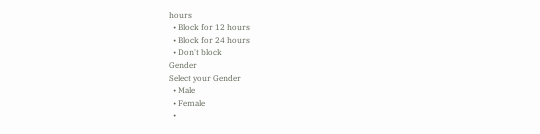hours
  • Block for 12 hours
  • Block for 24 hours
  • Don't block
Gender
Select your Gender
  • Male
  • Female
  •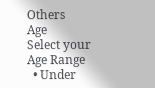Others
Age
Select your Age Range
  • Under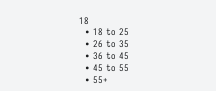18
  • 18 to 25
  • 26 to 35
  • 36 to 45
  • 45 to 55
  • 55+